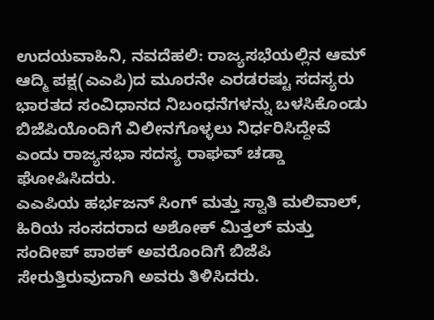ಉದಯವಾಹಿನಿ, ನವದೆಹಲಿ: ರಾಜ್ಯಸಭೆಯಲ್ಲಿನ ಆಮ್ ಆದ್ಮಿ ಪಕ್ಷ(ಎಎಪಿ)ದ ಮೂರನೇ ಎರಡರಷ್ಟು ಸದಸ್ಯರು ಭಾರತದ ಸಂವಿಧಾನದ ನಿಬಂಧನೆಗಳನ್ನು ಬಳಸಿಕೊಂಡು ಬಿಜೆಪಿಯೊಂದಿಗೆ ವಿಲೀನಗೊಳ್ಳಲು ನಿರ್ಧರಿಸಿದ್ದೇವೆ ಎಂದು ರಾಜ್ಯಸಭಾ ಸದಸ್ಯ ರಾಘವ್ ಚಡ್ಡಾ ಘೋಷಿಸಿದರು.
ಎಎಪಿಯ ಹರ್ಭಜನ್ ಸಿಂಗ್ ಮತ್ತು ಸ್ವಾತಿ ಮಲಿವಾಲ್, ಹಿರಿಯ ಸಂಸದರಾದ ಅಶೋಕ್ ಮಿತ್ತಲ್ ಮತ್ತು ಸಂದೀಪ್ ಪಾಠಕ್ ಅವರೊಂದಿಗೆ ಬಿಜೆಪಿ ಸೇರುತ್ತಿರುವುದಾಗಿ ಅವರು ತಿಳಿಸಿದರು.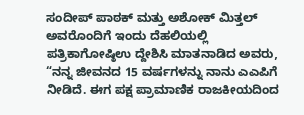ಸಂದೀಪ್ ಪಾಠಕ್ ಮತ್ತು ಅಶೋಕ್ ಮಿತ್ತಲ್ ಅವರೊಂದಿಗೆ ಇಂದು ದೆಹಲಿಯಲ್ಲಿ ಪತ್ರಿಕಾಗೋಷ್ಠಿಉ ದ್ದೇಶಿಸಿ ಮಾತನಾಡಿದ ಅವರು, “ನನ್ನ ಜೀವನದ 15 ವರ್ಷಗಳನ್ನು ನಾನು ಎಎಪಿಗೆ ನೀಡಿದೆ. ಈಗ ಪಕ್ಷ ಪ್ರಾಮಾಣಿಕ ರಾಜಕೀಯದಿಂದ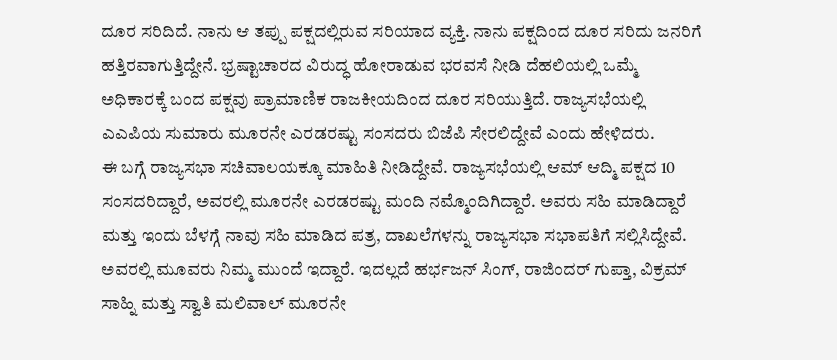ದೂರ ಸರಿದಿದೆ. ನಾನು ಆ ತಪ್ಪು ಪಕ್ಷದಲ್ಲಿರುವ ಸರಿಯಾದ ವ್ಯಕ್ತಿ. ನಾನು ಪಕ್ಷದಿಂದ ದೂರ ಸರಿದು ಜನರಿಗೆ ಹತ್ತಿರವಾಗುತ್ತಿದ್ದೇನೆ. ಭ್ರಷ್ಟಾಚಾರದ ವಿರುದ್ಧ ಹೋರಾಡುವ ಭರವಸೆ ನೀಡಿ ದೆಹಲಿಯಲ್ಲಿ ಒಮ್ಮೆ ಅಧಿಕಾರಕ್ಕೆ ಬಂದ ಪಕ್ಷವು ಪ್ರಾಮಾಣಿಕ ರಾಜಕೀಯದಿಂದ ದೂರ ಸರಿಯುತ್ತಿದೆ. ರಾಜ್ಯಸಭೆಯಲ್ಲಿ ಎಎಪಿಯ ಸುಮಾರು ಮೂರನೇ ಎರಡರಷ್ಟು ಸಂಸದರು ಬಿಜೆಪಿ ಸೇರಲಿದ್ದೇವೆ ಎಂದು ಹೇಳಿದರು.
ಈ ಬಗ್ಗೆ ರಾಜ್ಯಸಭಾ ಸಚಿವಾಲಯಕ್ಕೂ ಮಾಹಿತಿ ನೀಡಿದ್ದೇವೆ. ರಾಜ್ಯಸಭೆಯಲ್ಲಿ ಆಮ್ ಆದ್ಮಿ ಪಕ್ಷದ 10 ಸಂಸದರಿದ್ದಾರೆ, ಅವರಲ್ಲಿ ಮೂರನೇ ಎರಡರಷ್ಟು ಮಂದಿ ನಮ್ಮೊಂದಿಗಿದ್ದಾರೆ. ಅವರು ಸಹಿ ಮಾಡಿದ್ದಾರೆ ಮತ್ತು ಇಂದು ಬೆಳಗ್ಗೆ ನಾವು ಸಹಿ ಮಾಡಿದ ಪತ್ರ, ದಾಖಲೆಗಳನ್ನು ರಾಜ್ಯಸಭಾ ಸಭಾಪತಿಗೆ ಸಲ್ಲಿಸಿದ್ದೇವೆ. ಅವರಲ್ಲಿ ಮೂವರು ನಿಮ್ಮ ಮುಂದೆ ಇದ್ದಾರೆ. ಇದಲ್ಲದೆ ಹರ್ಭಜನ್ ಸಿಂಗ್, ರಾಜಿಂದರ್ ಗುಪ್ತಾ, ವಿಕ್ರಮ್ ಸಾಹ್ನಿ ಮತ್ತು ಸ್ವಾತಿ ಮಲಿವಾಲ್ ಮೂರನೇ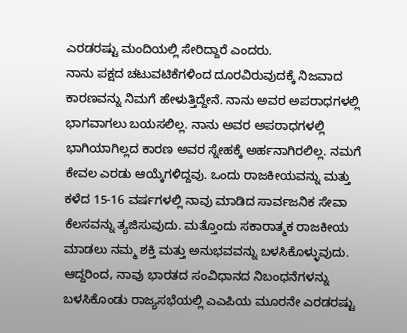ಎರಡರಷ್ಟು ಮಂದಿಯಲ್ಲಿ ಸೇರಿದ್ದಾರೆ ಎಂದರು.
ನಾನು ಪಕ್ಷದ ಚಟುವಟಿಕೆಗಳಿಂದ ದೂರವಿರುವುದಕ್ಕೆ ನಿಜವಾದ ಕಾರಣವನ್ನು ನಿಮಗೆ ಹೇಳುತ್ತಿದ್ದೇನೆ. ನಾನು ಅವರ ಅಪರಾಧಗಳಲ್ಲಿ ಭಾಗವಾಗಲು ಬಯಸಲಿಲ್ಲ. ನಾನು ಅವರ ಅಪರಾಧಗಳಲ್ಲಿ ಭಾಗಿಯಾಗಿಲ್ಲದ ಕಾರಣ ಅವರ ಸ್ನೇಹಕ್ಕೆ ಅರ್ಹನಾಗಿರಲಿಲ್ಲ. ನಮಗೆ ಕೇವಲ ಎರಡು ಆಯ್ಕೆಗಳಿದ್ದವು. ಒಂದು ರಾಜಕೀಯವನ್ನು ಮತ್ತು ಕಳೆದ 15-16 ವರ್ಷಗಳಲ್ಲಿ ನಾವು ಮಾಡಿದ ಸಾರ್ವಜನಿಕ ಸೇವಾ ಕೆಲಸವನ್ನು ತ್ಯಜಿಸುವುದು. ಮತ್ತೊಂದು ಸಕಾರಾತ್ಮಕ ರಾಜಕೀಯ ಮಾಡಲು ನಮ್ಮ ಶಕ್ತಿ ಮತ್ತು ಅನುಭವವನ್ನು ಬಳಸಿಕೊಳ್ಳುವುದು. ಆದ್ದರಿಂದ, ನಾವು ಭಾರತದ ಸಂವಿಧಾನದ ನಿಬಂಧನೆಗಳನ್ನು ಬಳಸಿಕೊಂಡು ರಾಜ್ಯಸಭೆಯಲ್ಲಿ ಎಎಪಿಯ ಮೂರನೇ ಎರಡರಷ್ಟು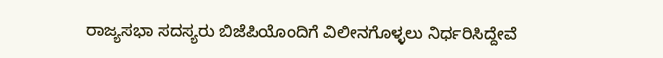ರಾಜ್ಯಸಭಾ ಸದಸ್ಯರು ಬಿಜೆಪಿಯೊಂದಿಗೆ ವಿಲೀನಗೊಳ್ಳಲು ನಿರ್ಧರಿಸಿದ್ದೇವೆ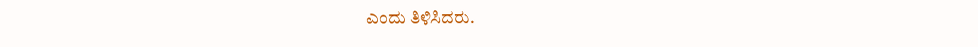ಎಂದು ತಿಳಿಸಿದರು.